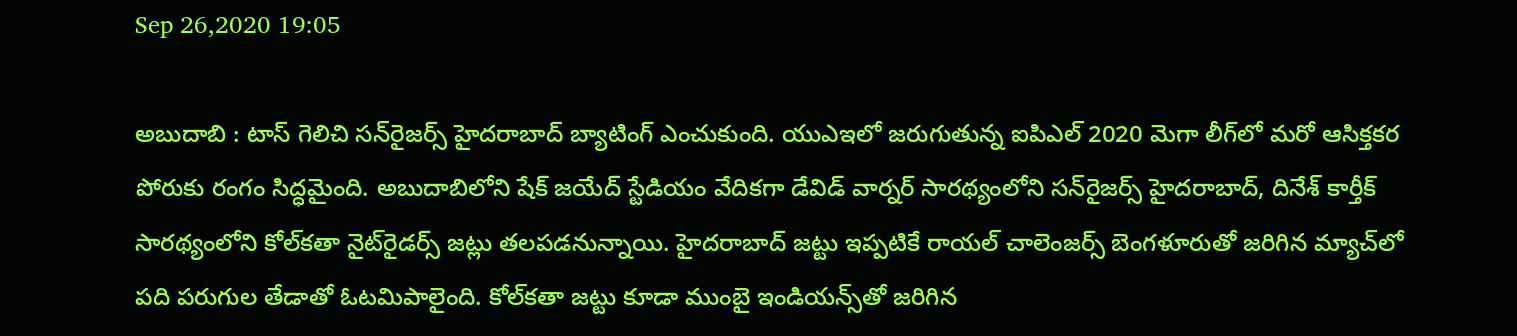Sep 26,2020 19:05

అబుదాబి : టాస్‌ గెలిచి సన్‌రైజర్స్‌ హైదరాబాద్‌ బ్యాటింగ్‌ ఎంచుకుంది. యుఎఇలో జరుగుతున్న ఐపిఎల్‌ 2020 మెగా లీగ్‌లో మరో ఆసిక్తకర పోరుకు రంగం సిద్ధమైంది. అబుదాబిలోని షేక్‌ జయేద్‌ స్టేడియం వేదికగా డేవిడ్‌ వార్నర్‌ సారథ్యంలోని సన్‌రైజర్స్‌ హైదరాబాద్‌, దినేశ్‌ కార్తీక్‌ సారథ్యంలోని కోల్‌కతా నైట్‌రైడర్స్‌ జట్లు తలపడనున్నాయి. హైదరాబాద్‌ జట్టు ఇప్పటికే రాయల్‌ చాలెంజర్స్‌ బెంగళూరుతో జరిగిన మ్యాచ్‌లో పది పరుగుల తేడాతో ఓటమిపాలైంది. కోల్‌కతా జట్టు కూడా ముంబై ఇండియన్స్‌తో జరిగిన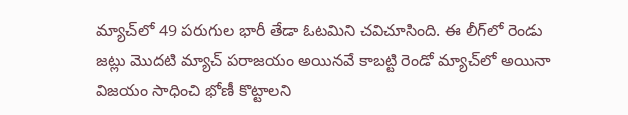మ్యాచ్‌లో 49 పరుగుల భారీ తేడా ఓటమిని చవిచూసింది. ఈ లీగ్‌లో రెండు జట్లు మొదటి మ్యాచ్‌ పరాజయం అయినవే కాబట్టి రెండో మ్యాచ్‌లో అయినా విజయం సాధించి భోణీ కొట్టాలని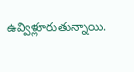ఉవ్విళ్లూరుతున్నాయి.